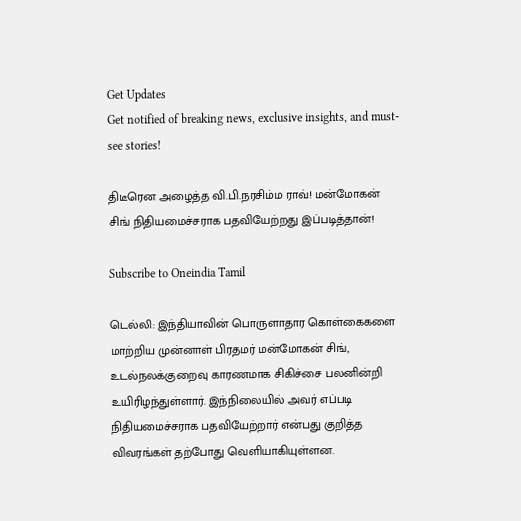Get Updates
Get notified of breaking news, exclusive insights, and must-see stories!

திடீரென அழைத்த வி.பி.நரசிம்ம ராவ்! மன்மோகன் சிங் நிதியமைச்சராக பதவியேற்றது இப்படித்தான்!

Subscribe to Oneindia Tamil

டெல்லி: இந்தியாவின் பொருளாதார கொள்கைகளை மாற்றிய முன்னாள் பிரதமர் மன்மோகன் சிங், உடல்நலக்குறைவு காரணமாக சிகிச்சை பலனின்றி உயிரிழந்துள்ளார். இந்நிலையில் அவர் எப்படி நிதியமைச்சராக பதவியேற்றார் என்பது குறித்த விவரங்கள் தற்போது வெளியாகியுள்ளன.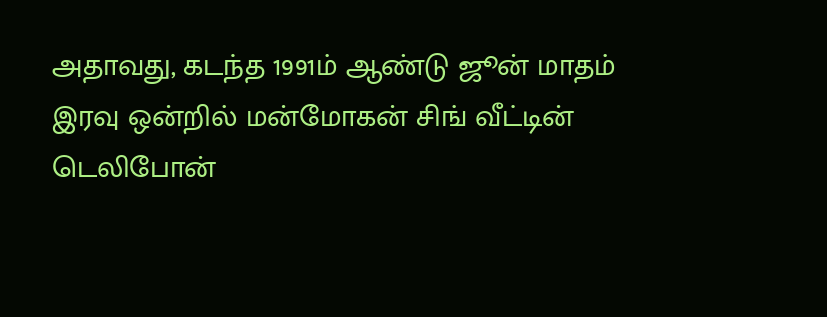அதாவது, கடந்த 1991ம் ஆண்டு ஜூன் மாதம் இரவு ஒன்றில் மன்மோகன் சிங் வீட்டின் டெலிபோன்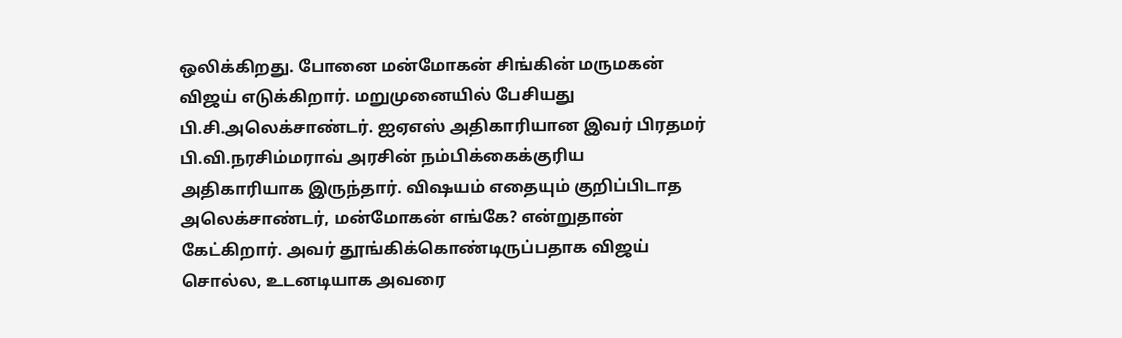ஒலிக்கிறது. போனை மன்மோகன் சிங்கின் மருமகன் விஜய் எடுக்கிறார். மறுமுனையில் பேசியது பி.சி.அலெக்சாண்டர். ஐஏஎஸ் அதிகாரியான இவர் பிரதமர் பி.வி.நரசிம்மராவ் அரசின் நம்பிக்கைக்குரிய அதிகாரியாக இருந்தார். விஷயம் எதையும் குறிப்பிடாத அலெக்சாண்டர், மன்மோகன் எங்கே? என்றுதான் கேட்கிறார். அவர் தூங்கிக்கொண்டிருப்பதாக விஜய் சொல்ல, உடனடியாக அவரை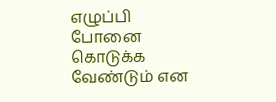எழுப்பி போனை கொடுக்க வேண்டும் என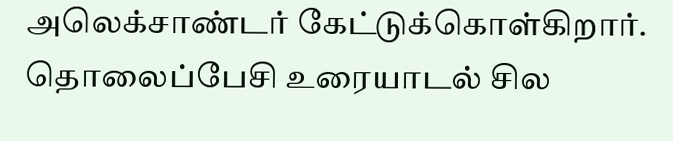அலெக்சாண்டர் கேட்டுக்கொள்கிறார். தொலைப்பேசி உரையாடல் சில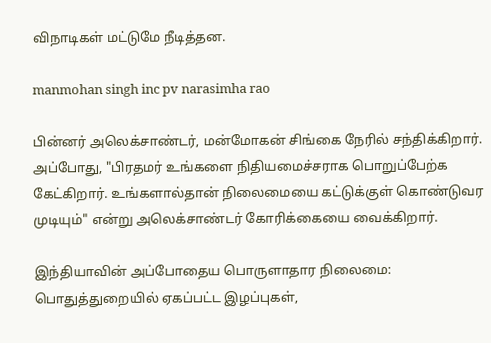விநாடிகள் மட்டுமே நீடித்தன.

manmohan singh inc pv narasimha rao

பின்னர் அலெக்சாண்டர், மன்மோகன் சிங்கை நேரில் சந்திக்கிறார். அப்போது, "பிரதமர் உங்களை நிதியமைச்சராக பொறுப்பேற்க கேட்கிறார். உங்களால்தான் நிலைமையை கட்டுக்குள் கொண்டுவர முடியும்" என்று அலெக்சாண்டர் கோரிக்கையை வைக்கிறார்.

இந்தியாவின் அப்போதைய பொருளாதார நிலைமை: பொதுத்துறையில் ஏகப்பட்ட இழப்புகள்,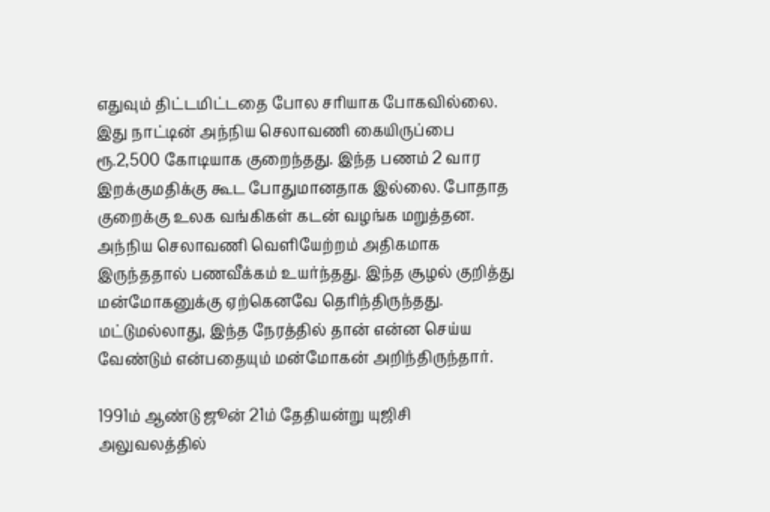எதுவும் திட்டமிட்டதை போல சரியாக போகவில்லை. இது நாட்டின் அந்நிய செலாவணி கையிருப்பை ரூ.2,500 கோடியாக குறைந்தது. இந்த பணம் 2 வார இறக்குமதிக்கு கூட போதுமானதாக இல்லை. போதாத குறைக்கு உலக வங்கிகள் கடன் வழங்க மறுத்தன. அந்நிய செலாவணி வெளியேற்றம் அதிகமாக இருந்ததால் பணவீக்கம் உயர்ந்தது. இந்த சூழல் குறித்து மன்மோகனுக்கு ஏற்கெனவே தெரிந்திருந்தது. மட்டுமல்லாது, இந்த நேரத்தில் தான் என்ன செய்ய வேண்டும் என்பதையும் மன்மோகன் அறிந்திருந்தார்.

1991ம் ஆண்டு ஜூன் 21ம் தேதியன்று யுஜிசி அலுவலத்தில்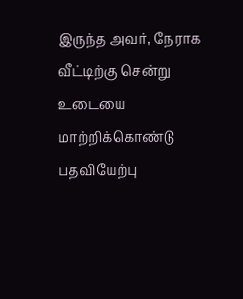இருந்த அவர், நேராக வீட்டிற்கு சென்று உடையை மாற்றிக்கொண்டு பதவியேற்பு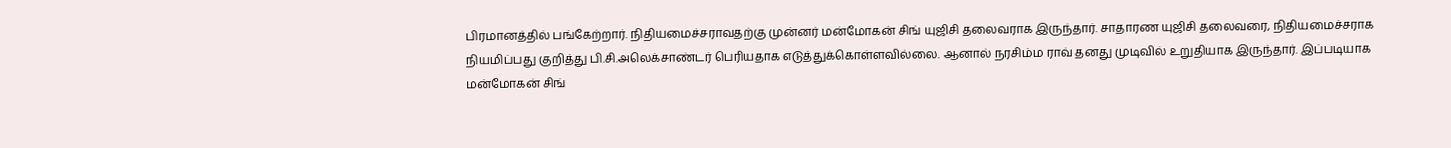பிரமானத்தில் பங்கேற்றார். நிதியமைச்சராவதற்கு முன்னர் மன்மோகன் சிங் யுஜிசி தலைவராக இருந்தார். சாதாரண யுஜிசி தலைவரை, நிதியமைச்சராக நியமிப்பது குறித்து பி.சி.அலெக்சாண்டர் பெரியதாக எடுத்துக்கொள்ளவில்லை. ஆனால் நரசிம்ம ராவ் தனது முடிவில் உறுதியாக இருந்தார். இப்படியாக மன்மோகன் சிங்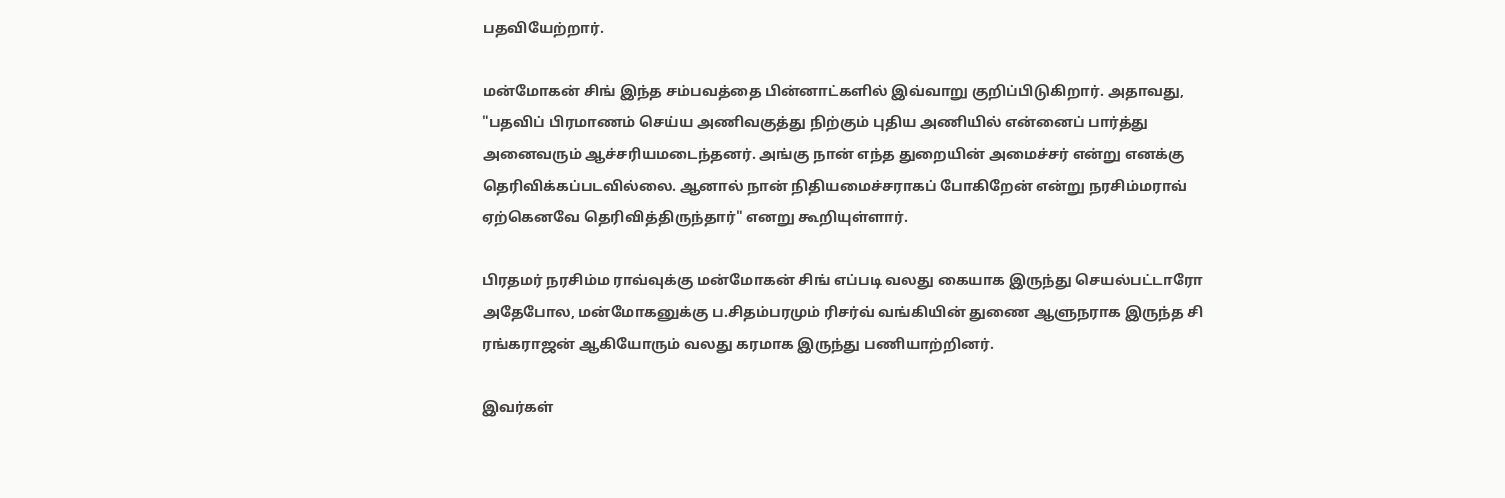பதவியேற்றார்.

மன்மோகன் சிங் இந்த சம்பவத்தை பின்னாட்களில் இவ்வாறு குறிப்பிடுகிறார். அதாவது, "பதவிப் பிரமாணம் செய்ய அணிவகுத்து நிற்கும் புதிய அணியில் என்னைப் பார்த்து அனைவரும் ஆச்சரியமடைந்தனர். அங்கு நான் எந்த துறையின் அமைச்சர் என்று எனக்கு தெரிவிக்கப்படவில்லை. ஆனால் நான் நிதியமைச்சராகப் போகிறேன் என்று நரசிம்மராவ் ஏற்கெனவே தெரிவித்திருந்தார்" எனறு கூறியுள்ளார்.

பிரதமர் நரசிம்ம ராவ்வுக்கு மன்மோகன் சிங் எப்படி வலது கையாக இருந்து செயல்பட்டாரோ அதேபோல, மன்மோகனுக்கு ப.சிதம்பரமும் ரிசர்வ் வங்கியின் துணை ஆளுநராக இருந்த சி ரங்கராஜன் ஆகியோரும் வலது கரமாக இருந்து பணியாற்றினர்.

இவர்கள்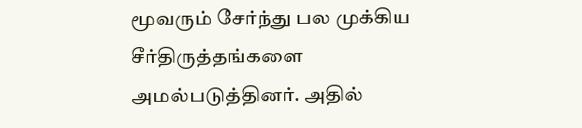மூவரும் சேர்ந்து பல முக்கிய சீர்திருத்தங்களை அமல்படுத்தினர். அதில்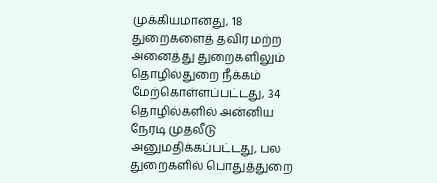முக்கியமானது, 18 துறைகளைத் தவிர மற்ற அனைத்து துறைகளிலும் தொழில்துறை நீக்கம் மேற்கொள்ளப்பட்டது, 34 தொழில்களில் அன்னிய நேரடி முதலீடு அனுமதிக்கப்பட்டது, பல துறைகளில் பொதுத்துறை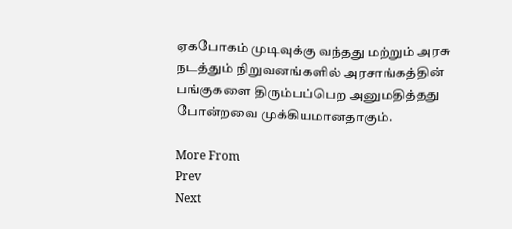ஏகபோகம் முடிவுக்கு வந்தது மற்றும் அரசு நடத்தும் நிறுவனங்களில் அரசாங்கத்தின் பங்குகளை திரும்பப்பெற அனுமதித்தது போன்றவை முக்கியமானதாகும்.

More From
Prev
Next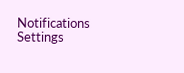Notifications
Settings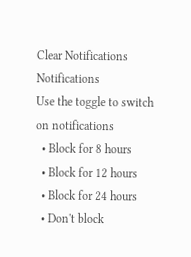Clear Notifications
Notifications
Use the toggle to switch on notifications
  • Block for 8 hours
  • Block for 12 hours
  • Block for 24 hours
  • Don't block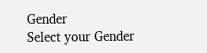Gender
Select your Gender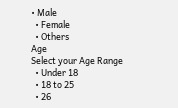• Male
  • Female
  • Others
Age
Select your Age Range
  • Under 18
  • 18 to 25
  • 26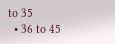to 35
  • 36 to 45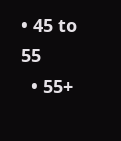• 45 to 55
  • 55+